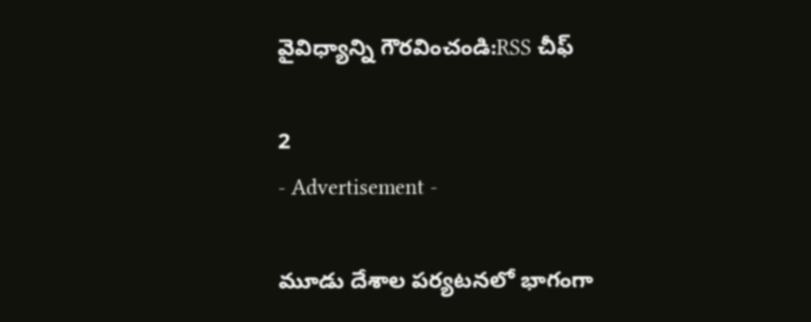వైవిధ్యాన్ని గౌరవించండి:RSS చీఫ్

2
- Advertisement -

మూడు దేశాల పర్యటనలో భాగంగా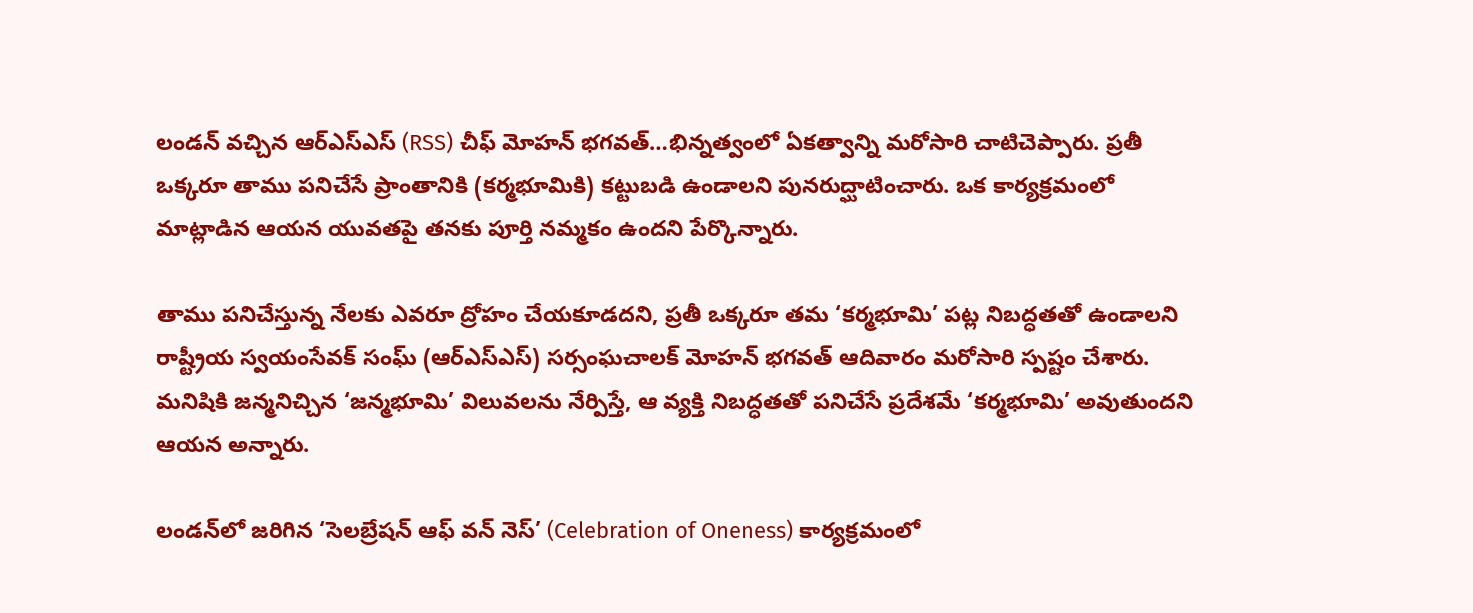లండన్ వచ్చిన ఆర్‌ఎస్‌ఎస్ (RSS) చీఫ్ మోహన్ భగవత్…భిన్నత్వంలో ఏకత్వాన్ని మరోసారి చాటిచెప్పారు. ప్రతీ ఒక్కరూ తాము పనిచేసే ప్రాంతానికి (కర్మభూమికి) కట్టుబడి ఉండాలని పునరుద్ఘాటించారు. ఒక కార్యక్రమంలో మాట్లాడిన ఆయన యువతపై తనకు పూర్తి నమ్మకం ఉందని పేర్కొన్నారు.

తాము పనిచేస్తున్న నేలకు ఎవరూ ద్రోహం చేయకూడదని, ప్రతీ ఒక్కరూ తమ ‘కర్మభూమి’ పట్ల నిబద్ధతతో ఉండాలని రాష్ట్రీయ స్వయంసేవక్ సంఘ్ (ఆర్‌ఎస్‌ఎస్) సర్సంఘచాలక్ మోహన్ భగవత్ ఆదివారం మరోసారి స్పష్టం చేశారు. మనిషికి జన్మనిచ్చిన ‘జన్మభూమి’ విలువలను నేర్పిస్తే, ఆ వ్యక్తి నిబద్ధతతో పనిచేసే ప్రదేశమే ‘కర్మభూమి’ అవుతుందని ఆయన అన్నారు.

లండన్‌లో జరిగిన ‘సెలబ్రేషన్ ఆఫ్ వన్ నెస్’ (Celebration of Oneness) కార్యక్రమంలో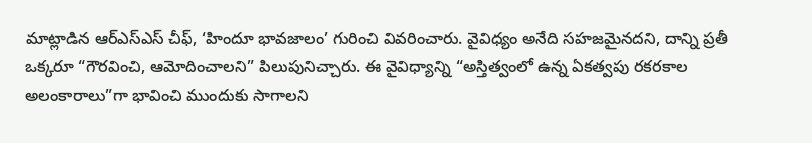మాట్లాడిన ఆర్‌ఎస్‌ఎస్ చీఫ్, ‘హిందూ భావజాలం’ గురించి వివరించారు. వైవిధ్యం అనేది సహజమైనదని, దాన్ని ప్రతీ ఒక్కరూ “గౌరవించి, ఆమోదించాలని” పిలుపునిచ్చారు. ఈ వైవిధ్యాన్ని “అస్తిత్వంలో ఉన్న ఏకత్వపు రకరకాల అలంకారాలు”గా భావించి ముందుకు సాగాలని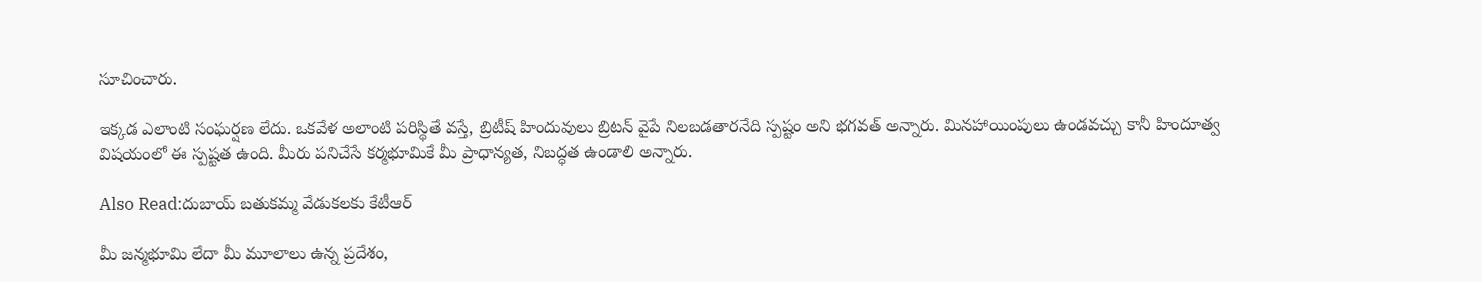సూచించారు.

ఇక్కడ ఎలాంటి సంఘర్షణ లేదు. ఒకవేళ అలాంటి పరిస్థితే వస్తే, బ్రిటీష్ హిందువులు బ్రిటన్ వైపే నిలబడతారనేది స్పష్టం అని భగవత్ అన్నారు. మినహాయింపులు ఉండవచ్చు కానీ హిందూత్వ విషయంలో ఈ స్పష్టత ఉంది. మీరు పనిచేసే కర్మభూమికే మీ ప్రాధాన్యత, నిబద్ధత ఉండాలి అన్నారు.

Also Read:దుబాయ్ బతుకమ్మ వేడుకలకు కేటీఆర్‌

మీ జన్మభూమి లేదా మీ మూలాలు ఉన్న ప్రదేశం,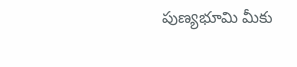పుణ్యభూమి మీకు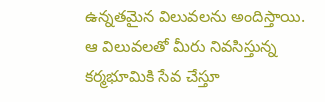ఉన్నతమైన విలువలను అందిస్తాయి. ఆ విలువలతో మీరు నివసిస్తున్న కర్మభూమికి సేవ చేస్తూ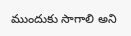ముందుకు సాగాలి అని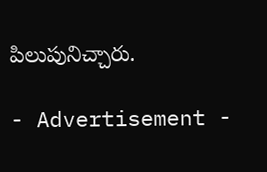పిలుపునిచ్చారు.

- Advertisement -